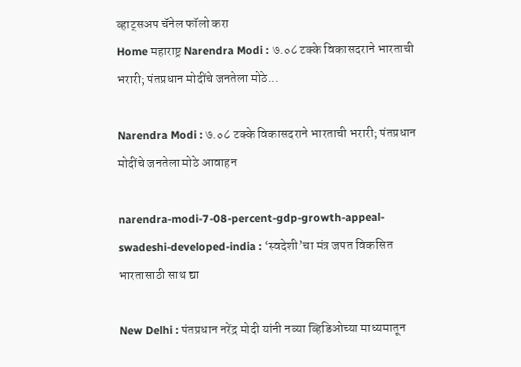व्हाट्सअप चॅनेल फॉलो करा
Home महाराष्ट्र Narendra Modi : ७.०८ टक्के विकासदराने भारताची भरारी; पंतप्रधान मोदींचे जनतेला मोठे...

Narendra Modi : ७.०८ टक्के विकासदराने भारताची भरारी; पंतप्रधान मोदींचे जनतेला मोठे आवाहन

narendra-modi-7-08-percent-gdp-growth-appeal-swadeshi-developed-india : ‘स्वदेशी’चा मंत्र जपत विकसित भारतासाठी साथ द्या

New Delhi : पंतप्रधान नरेंद्र मोदी यांनी नव्या व्हिडिओच्या माध्यमातून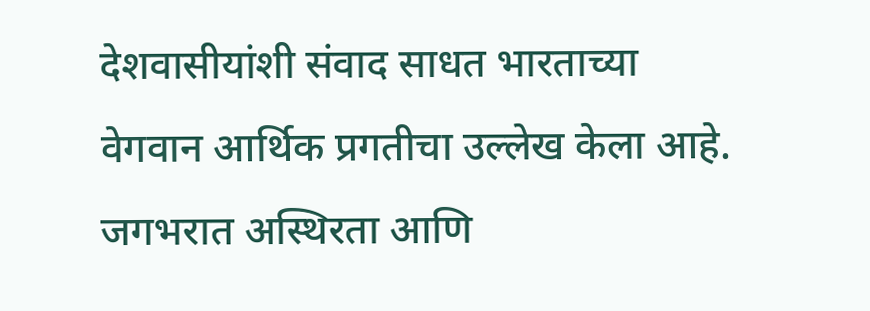देशवासीयांशी संवाद साधत भारताच्या वेगवान आर्थिक प्रगतीचा उल्लेख केला आहे. जगभरात अस्थिरता आणि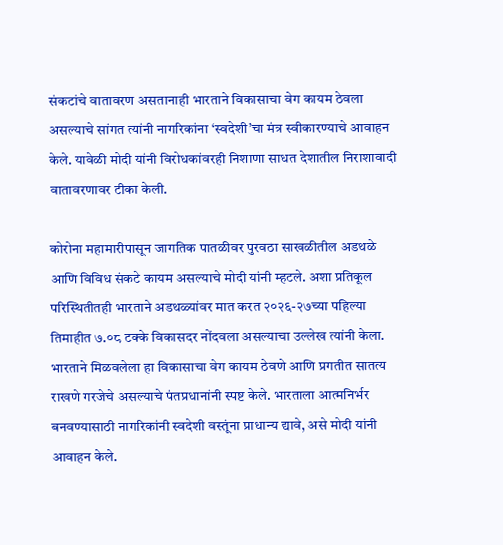संकटांचे वातावरण असतानाही भारताने विकासाचा वेग कायम ठेवला असल्याचे सांगत त्यांनी नागरिकांना ‘स्वदेशी’चा मंत्र स्वीकारण्याचे आवाहन केले. यावेळी मोदी यांनी विरोधकांवरही निशाणा साधत देशातील निराशावादी वातावरणावर टीका केली.

कोरोना महामारीपासून जागतिक पातळीवर पुरवठा साखळीतील अडथळे आणि विविध संकटे कायम असल्याचे मोदी यांनी म्हटले. अशा प्रतिकूल परिस्थितीतही भारताने अडथळ्यांवर मात करत २०२६-२७च्या पहिल्या तिमाहीत ७.०८ टक्के विकासदर नोंदवला असल्याचा उल्लेख त्यांनी केला. भारताने मिळवलेला हा विकासाचा वेग कायम ठेवणे आणि प्रगतीत सातत्य राखणे गरजेचे असल्याचे पंतप्रधानांनी स्पष्ट केले. भारताला आत्मनिर्भर बनवण्यासाठी नागरिकांनी स्वदेशी वस्तूंना प्राधान्य द्यावे, असे मोदी यांनी आवाहन केले.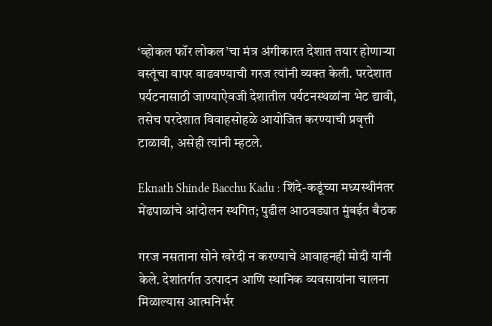‘व्होकल फॉर लोकल’चा मंत्र अंगीकारत देशात तयार होणाऱ्या वस्तूंचा वापर वाढवण्याची गरज त्यांनी व्यक्त केली. परदेशात पर्यटनासाठी जाण्याऐवजी देशातील पर्यटनस्थळांना भेट द्यावी, तसेच परदेशात विवाहसोहळे आयोजित करण्याची प्रवृत्ती टाळावी, असेही त्यांनी म्हटले.

Eknath Shinde Bacchu Kadu : शिंदे-कडूंच्या मध्यस्थीनंतर मेंढपाळांचे आंदोलन स्थगित; पुढील आठवड्यात मुंबईत बैठक

गरज नसताना सोने खरेदी न करण्याचे आवाहनही मोदी यांनी केले. देशांतर्गत उत्पादन आणि स्थानिक व्यवसायांना चालना मिळाल्यास आत्मनिर्भर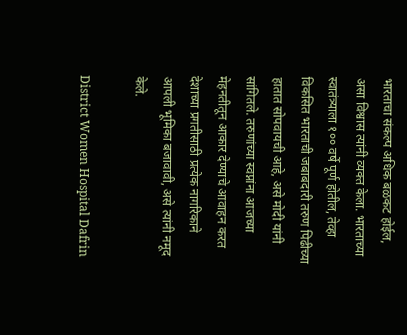भारताचा संकल्प अधिक बळकट होईल, असा विश्वास त्यांनी व्यक्त केला. भारताच्या स्वातंत्र्याला १०० वर्षे पूर्ण होतील, तेव्हा विकसित भारताची जबाबदारी तरुण पिढीच्या हातात सोपवायची आहे, असे मोदी यांनी सांगितले. तरुणांच्या स्वप्नांना आजच्या मेहनतीतून आकार देण्याचे आवाहन करत देशाच्या प्रगतीसाठी प्रत्येक नागरिकाने आपली भूमिका बजावावी, असे त्यांनी नमूद केले.

District Women Hospital Dafrin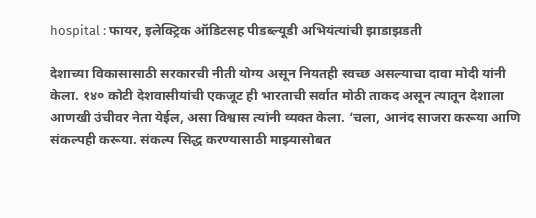hospital : फायर, इलेक्ट्रिक ऑडिटसह पीडब्ल्यूडी अभियंत्यांची झाडाझडती

देशाच्या विकासासाठी सरकारची नीती योग्य असून नियतही स्वच्छ असल्याचा दावा मोदी यांनी केला. १४० कोटी देशवासीयांची एकजूट ही भारताची सर्वात मोठी ताकद असून त्यातून देशाला आणखी उंचीवर नेता येईल, असा विश्वास त्यांनी व्यक्त केला. ‘चला, आनंद साजरा करूया आणि संकल्पही करूया. संकल्प सिद्ध करण्यासाठी माझ्यासोबत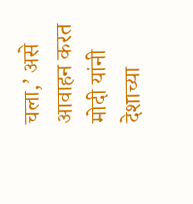चला,’ असे आवाहन करत मोदी यांनी देशाच्या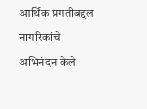आर्थिक प्रगतीबद्दल नागरिकांचे अभिनंदन केले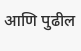आणि पुढील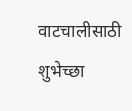वाटचालीसाठी शुभेच्छा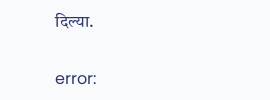दिल्या.

error: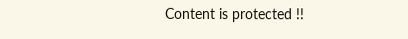Content is protected !!